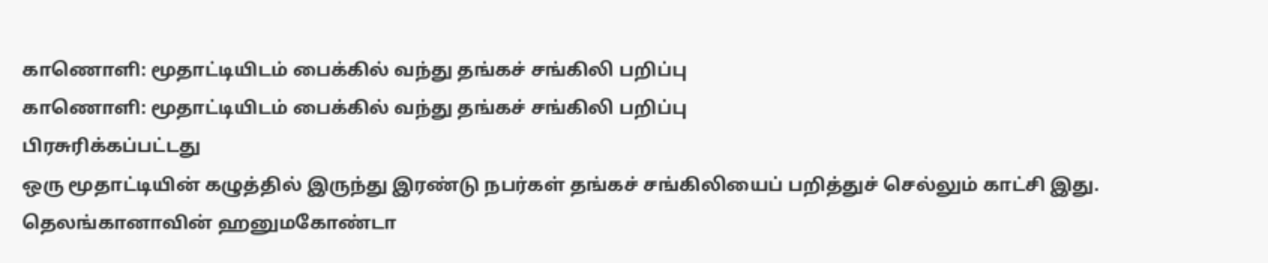காணொளி: மூதாட்டியிடம் பைக்கில் வந்து தங்கச் சங்கிலி பறிப்பு
காணொளி: மூதாட்டியிடம் பைக்கில் வந்து தங்கச் சங்கிலி பறிப்பு
பிரசுரிக்கப்பட்டது
ஒரு மூதாட்டியின் கழுத்தில் இருந்து இரண்டு நபர்கள் தங்கச் சங்கிலியைப் பறித்துச் செல்லும் காட்சி இது.
தெலங்கானாவின் ஹனுமகோண்டா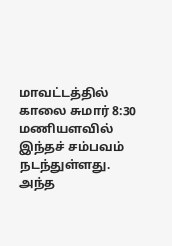மாவட்டத்தில் காலை சுமார் 8:30 மணியளவில் இந்தச் சம்பவம் நடந்துள்ளது. அந்த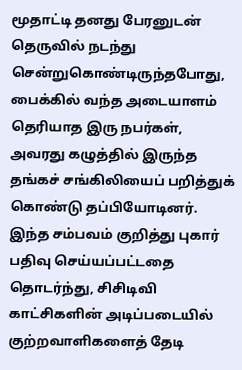மூதாட்டி தனது பேரனுடன் தெருவில் நடந்து சென்றுகொண்டிருந்தபோது, பைக்கில் வந்த அடையாளம் தெரியாத இரு நபர்கள், அவரது கழுத்தில் இருந்த தங்கச் சங்கிலியைப் பறித்துக் கொண்டு தப்பியோடினர்.
இந்த சம்பவம் குறித்து புகார் பதிவு செய்யப்பட்டதை தொடர்ந்து, சிசிடிவி
காட்சிகளின் அடிப்படையில் குற்றவாளிகளைத் தேடி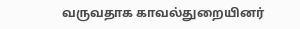வருவதாக காவல்துறையினர்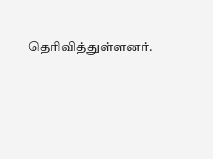தெரிவித்துள்ளனர்.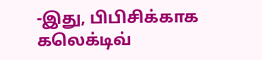-இது, பிபிசிக்காக கலெக்டிவ்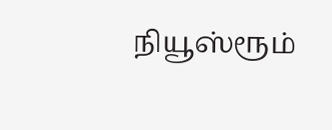நியூஸ்ரூம்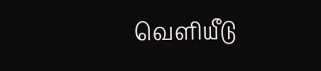வெளியீடு